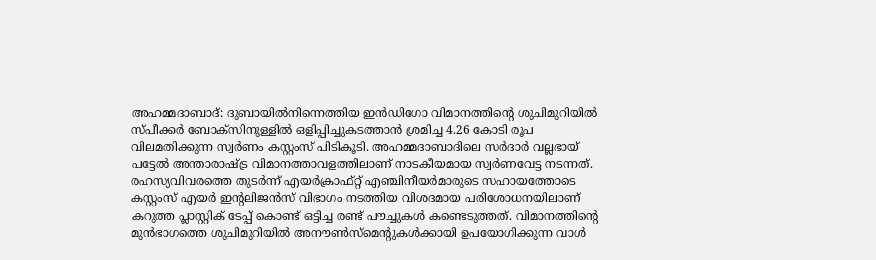അഹമ്മദാബാദ്: ദുബായിൽനിന്നെത്തിയ ഇൻഡിഗോ വിമാനത്തിന്റെ ശുചിമുറിയിൽ സ്പീക്കർ ബോക്സിനുള്ളിൽ ഒളിപ്പിച്ചുകടത്താൻ ശ്രമിച്ച 4.26 കോടി രൂപ വിലമതിക്കുന്ന സ്വർണം കസ്റ്റംസ് പിടികൂടി. അഹമ്മദാബാദിലെ സർദാർ വല്ലഭായ് പട്ടേൽ അന്താരാഷ്ട്ര വിമാനത്താവളത്തിലാണ് നാടകീയമായ സ്വർണവേട്ട നടന്നത്.
രഹസ്യവിവരത്തെ തുടർന്ന് എയർക്രാഫ്റ്റ് എഞ്ചിനീയർമാരുടെ സഹായത്തോടെ കസ്റ്റംസ് എയർ ഇന്റലിജൻസ് വിഭാഗം നടത്തിയ വിശദമായ പരിശോധനയിലാണ് കറുത്ത പ്ലാസ്റ്റിക് ടേപ്പ് കൊണ്ട് ഒട്ടിച്ച രണ്ട് പൗച്ചുകൾ കണ്ടെടുത്തത്. വിമാനത്തിന്റെ മുൻഭാഗത്തെ ശുചിമുറിയിൽ അനൗൺസ്മെന്റുകൾക്കായി ഉപയോഗിക്കുന്ന വാൾ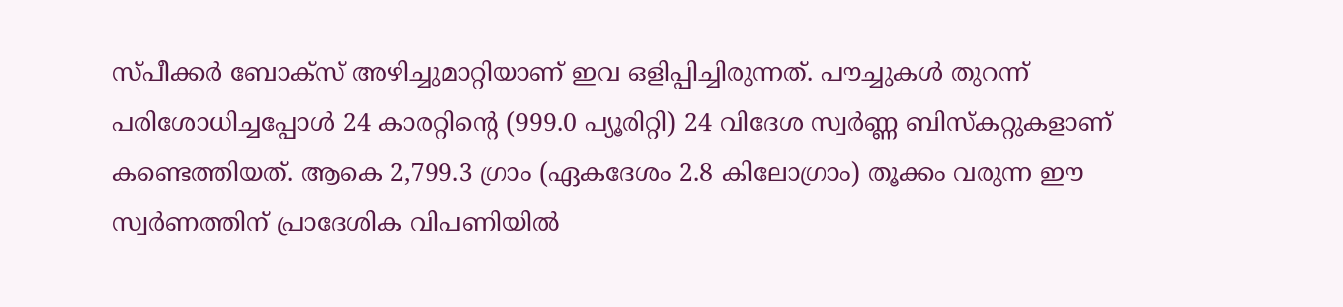സ്പീക്കർ ബോക്സ് അഴിച്ചുമാറ്റിയാണ് ഇവ ഒളിപ്പിച്ചിരുന്നത്. പൗച്ചുകൾ തുറന്ന് പരിശോധിച്ചപ്പോൾ 24 കാരറ്റിന്റെ (999.0 പ്യൂരിറ്റി) 24 വിദേശ സ്വർണ്ണ ബിസ്കറ്റുകളാണ് കണ്ടെത്തിയത്. ആകെ 2,799.3 ഗ്രാം (ഏകദേശം 2.8 കിലോഗ്രാം) തൂക്കം വരുന്ന ഈ സ്വർണത്തിന് പ്രാദേശിക വിപണിയിൽ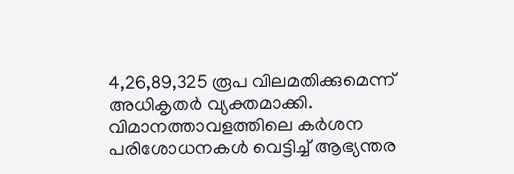4,26,89,325 രൂപ വിലമതിക്കുമെന്ന് അധികൃതർ വ്യക്തമാക്കി.
വിമാനത്താവളത്തിലെ കർശന പരിശോധനകൾ വെട്ടിച്ച് ആഭ്യന്തര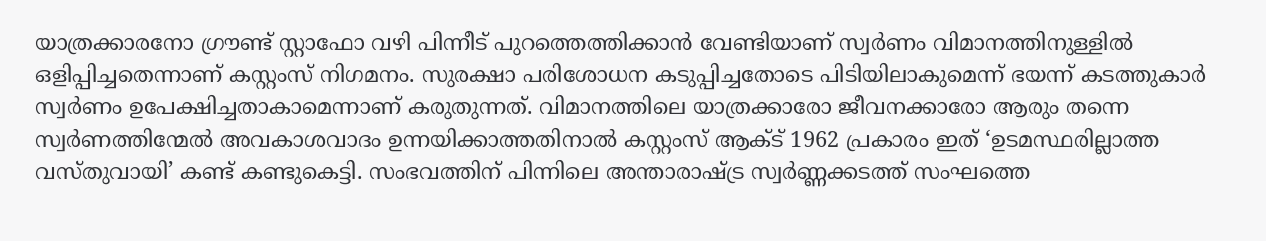യാത്രക്കാരനോ ഗ്രൗണ്ട് സ്റ്റാഫോ വഴി പിന്നീട് പുറത്തെത്തിക്കാൻ വേണ്ടിയാണ് സ്വർണം വിമാനത്തിനുള്ളിൽ ഒളിപ്പിച്ചതെന്നാണ് കസ്റ്റംസ് നിഗമനം. സുരക്ഷാ പരിശോധന കടുപ്പിച്ചതോടെ പിടിയിലാകുമെന്ന് ഭയന്ന് കടത്തുകാർ സ്വർണം ഉപേക്ഷിച്ചതാകാമെന്നാണ് കരുതുന്നത്. വിമാനത്തിലെ യാത്രക്കാരോ ജീവനക്കാരോ ആരും തന്നെ സ്വർണത്തിന്മേൽ അവകാശവാദം ഉന്നയിക്കാത്തതിനാൽ കസ്റ്റംസ് ആക്ട് 1962 പ്രകാരം ഇത് ‘ഉടമസ്ഥരില്ലാത്ത വസ്തുവായി’ കണ്ട് കണ്ടുകെട്ടി. സംഭവത്തിന് പിന്നിലെ അന്താരാഷ്ട്ര സ്വർണ്ണക്കടത്ത് സംഘത്തെ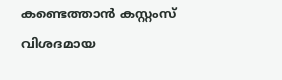കണ്ടെത്താൻ കസ്റ്റംസ് വിശദമായ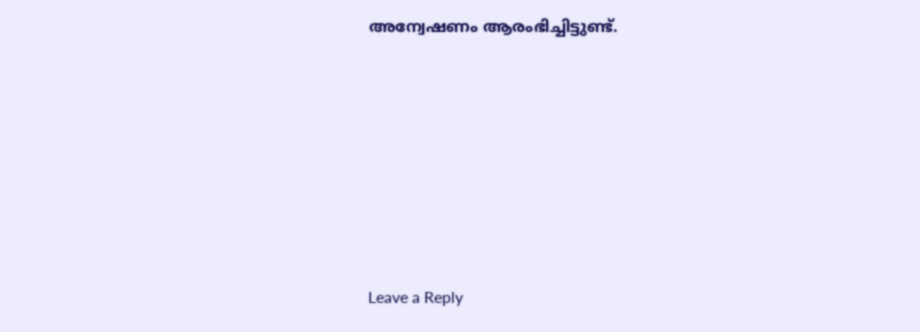അന്വേഷണം ആരംഭിച്ചിട്ടുണ്ട്.











Leave a Reply